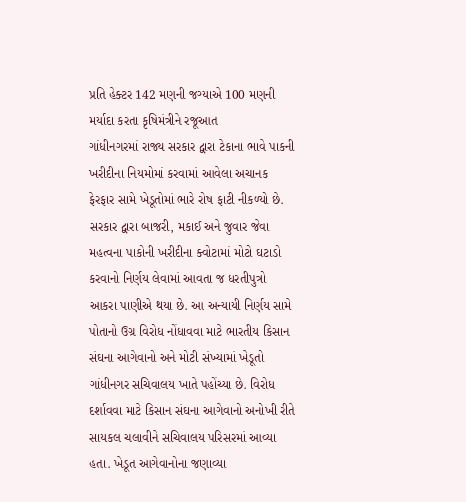પ્રતિ હેક્ટર 142 મણની જગ્યાએ 100 મણની મર્યાદા કરતા કૃષિમંત્રીને રજૂઆત
ગાંધીનગરમાં રાજ્ય સરકાર દ્વારા ટેકાના ભાવે પાકની ખરીદીના નિયમોમાં કરવામાં આવેલા અચાનક ફેરફાર સામે ખેડૂતોમાં ભારે રોષ ફાટી નીકળ્યો છે. સરકાર દ્વારા બાજરી, મકાઈ અને જુવાર જેવા મહત્વના પાકોની ખરીદીના ક્વોટામાં મોટો ઘટાડો કરવાનો નિર્ણય લેવામાં આવતા જ ધરતીપુત્રો આકરા પાણીએ થયા છે. આ અન્યાયી નિર્ણય સામે પોતાનો ઉગ્ર વિરોધ નોંધાવવા માટે ભારતીય કિસાન સંઘના આગેવાનો અને મોટી સંખ્યામાં ખેડૂતો ગાંધીનગર સચિવાલય ખાતે પહોંચ્યા છે. વિરોધ દર્શાવવા માટે કિસાન સંઘના આગેવાનો અનોખી રીતે સાયકલ ચલાવીને સચિવાલય પરિસરમાં આવ્યા હતા. ખેડૂત આગેવાનોના જણાવ્યા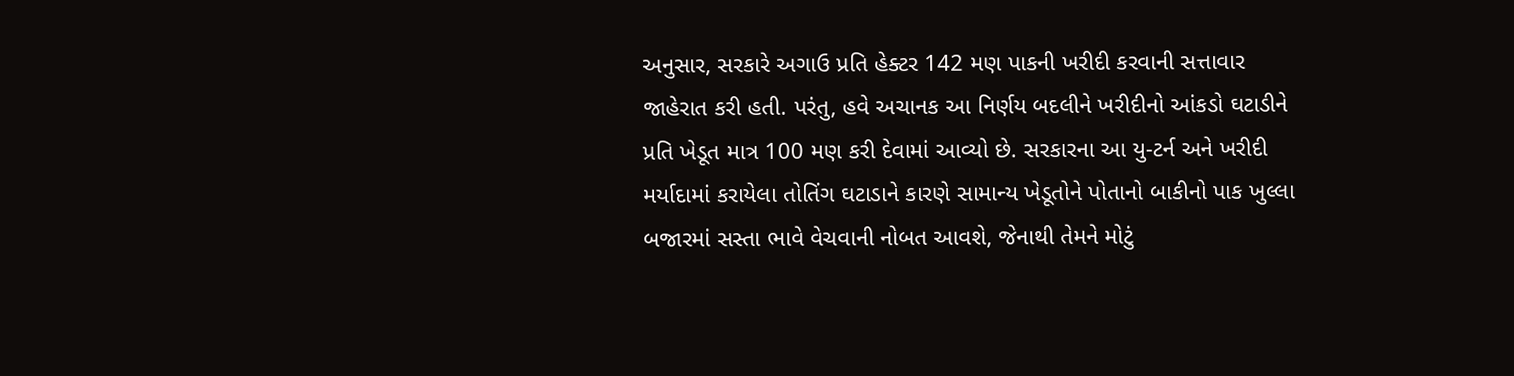અનુસાર, સરકારે અગાઉ પ્રતિ હેક્ટર 142 મણ પાકની ખરીદી કરવાની સત્તાવાર જાહેરાત કરી હતી. પરંતુ, હવે અચાનક આ નિર્ણય બદલીને ખરીદીનો આંકડો ઘટાડીને પ્રતિ ખેડૂત માત્ર 100 મણ કરી દેવામાં આવ્યો છે. સરકારના આ યુ-ટર્ન અને ખરીદી મર્યાદામાં કરાયેલા તોતિંગ ઘટાડાને કારણે સામાન્ય ખેડૂતોને પોતાનો બાકીનો પાક ખુલ્લા બજારમાં સસ્તા ભાવે વેચવાની નોબત આવશે, જેનાથી તેમને મોટું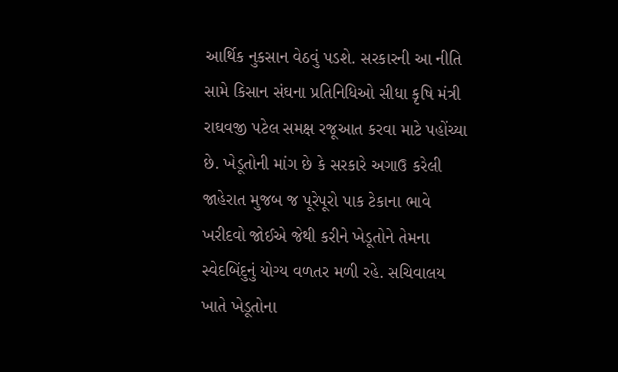આર્થિક નુકસાન વેઠવું પડશે. સરકારની આ નીતિ સામે કિસાન સંઘના પ્રતિનિધિઓ સીધા કૃષિ મંત્રી રાઘવજી પટેલ સમક્ષ રજૂઆત કરવા માટે પહોંચ્યા છે. ખેડૂતોની માંગ છે કે સરકારે અગાઉ કરેલી જાહેરાત મુજબ જ પૂરેપૂરો પાક ટેકાના ભાવે ખરીદવો જોઈએ જેથી કરીને ખેડૂતોને તેમના સ્વેદબિંદુનું યોગ્ય વળતર મળી રહે. સચિવાલય ખાતે ખેડૂતોના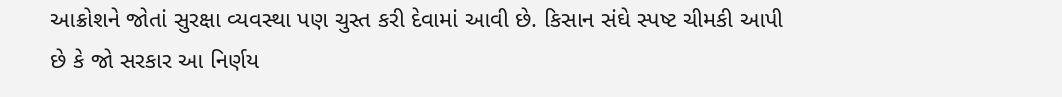આક્રોશને જોતાં સુરક્ષા વ્યવસ્થા પણ ચુસ્ત કરી દેવામાં આવી છે. કિસાન સંઘે સ્પષ્ટ ચીમકી આપી છે કે જો સરકાર આ નિર્ણય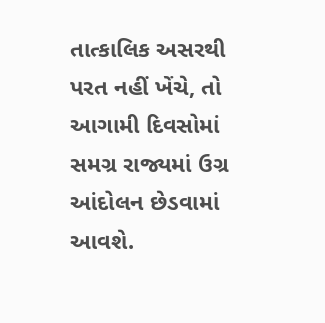તાત્કાલિક અસરથી પરત નહીં ખેંચે, તો આગામી દિવસોમાં સમગ્ર રાજ્યમાં ઉગ્ર આંદોલન છેડવામાં આવશે.